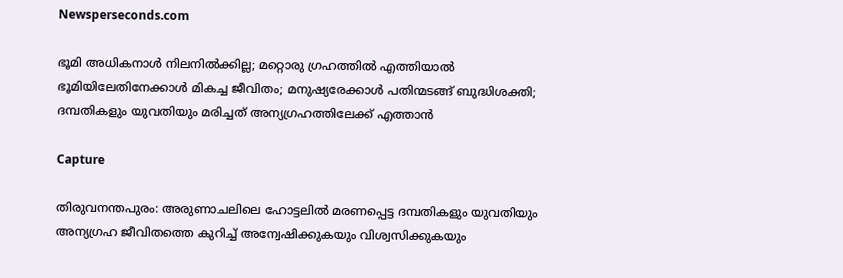Newsperseconds.com

ഭൂമി അധികനാള്‍ നിലനില്‍ക്കില്ല; മറ്റൊരു ഗ്രഹത്തില്‍ എത്തിയാല്‍ ഭൂമിയിലേതിനേക്കാള്‍ മികച്ച ജീവിതം; മനുഷ്യരേക്കാള്‍ പതിന്മടങ്ങ് ബുദ്ധിശക്തി; ദമ്പതികളും യുവതിയും മരിച്ചത് അന്യഗ്രഹത്തിലേക്ക് എത്താന്‍

Capture

തിരുവനന്തപുരം: അരുണാചലിലെ ഹോട്ടലില്‍ മരണപ്പെട്ട ദമ്പതികളും യുവതിയും അന്യഗ്രഹ ജീവിതത്തെ കുറിച്ച് അന്വേഷിക്കുകയും വിശ്വസിക്കുകയും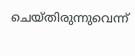ചെയ്തിരുന്നുവെന്ന്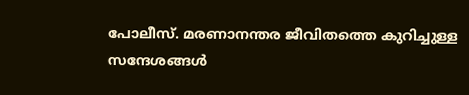പോലീസ്. മരണാനന്തര ജീവിതത്തെ കുറിച്ചുള്ള സന്ദേശങ്ങള്‍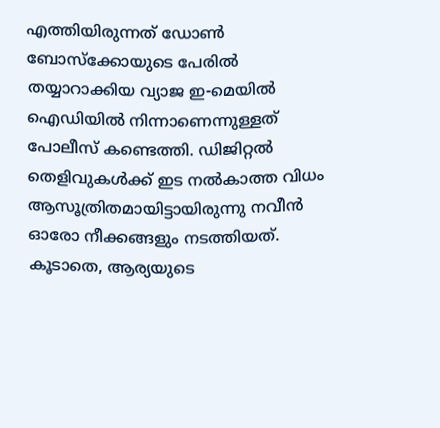എത്തിയിരുന്നത് ഡോണ്‍ ബോസ്‌ക്കോയുടെ പേരില്‍ തയ്യാറാക്കിയ വ്യാജ ഇ-മെയില്‍ ഐഡിയില്‍ നിന്നാണെന്നുള്ളത് പോലീസ് കണ്ടെത്തി. ഡിജിറ്റല്‍ തെളിവുകള്‍ക്ക് ഇട നല്‍കാത്ത വിധം ആസൂത്രിതമായിട്ടായിരുന്നു നവീന്‍ ഓരോ നീക്കങ്ങളും നടത്തിയത്. കൂടാതെ, ആര്യയുടെ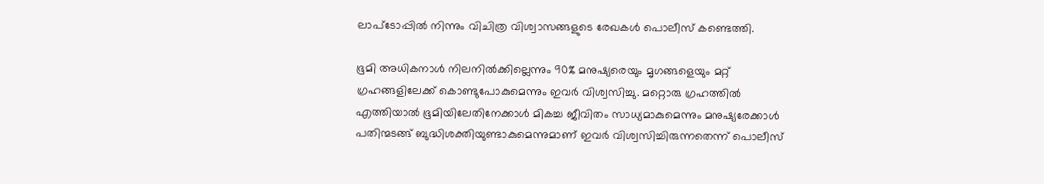ലാപ്‌ടോപ്പില്‍ നിന്നും വിചിത്ര വിശ്വാസങ്ങളുടെ രേഖകള്‍ പൊലീസ് കണ്ടെത്തി.

ഭൂമി അധികനാള്‍ നിലനില്‍ക്കില്ലെന്നും 90% മനുഷ്യരെയും മൃഗങ്ങളെയും മറ്റ് ഗ്രഹങ്ങളിലേക്ക് കൊണ്ടുപോകുമെന്നും ഇവര്‍ വിശ്വസിച്ചു. മറ്റൊരു ഗ്രഹത്തില്‍ എത്തിയാല്‍ ഭൂമിയിലേതിനേക്കാള്‍ മികച്ച ജീവിതം സാധ്യമാകുമെന്നും മനുഷ്യരേക്കാള്‍ പതിന്മടങ്ങ് ബുദ്ധിശക്തിയുണ്ടാകുമെന്നുമാണ് ഇവര്‍ വിശ്വസിച്ചിരുന്നതെന്ന് പൊലീസ്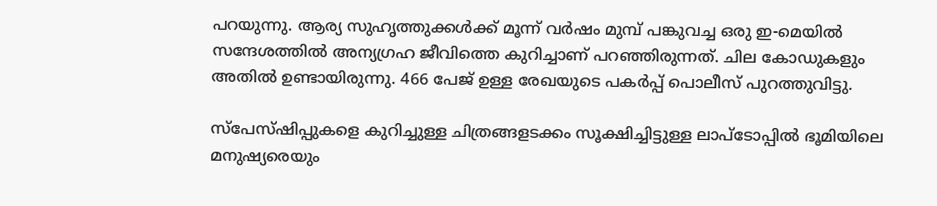പറയുന്നു. ആര്യ സുഹൃത്തുക്കള്‍ക്ക് മൂന്ന് വര്‍ഷം മുമ്പ് പങ്കുവച്ച ഒരു ഇ-മെയില്‍ സന്ദേശത്തില്‍ അന്യഗ്രഹ ജീവിത്തെ കുറിച്ചാണ് പറഞ്ഞിരുന്നത്. ചില കോഡുകളും അതില്‍ ഉണ്ടായിരുന്നു. 466 പേജ് ഉള്ള രേഖയുടെ പകര്‍പ്പ് പൊലീസ് പുറത്തുവിട്ടു.

സ്‌പേസ്ഷിപ്പുകളെ കുറിച്ചുള്ള ചിത്രങ്ങളടക്കം സൂക്ഷിച്ചിട്ടുള്ള ലാപ്‌ടോപ്പില്‍ ഭൂമിയിലെ മനുഷ്യരെയും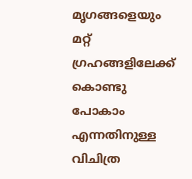മൃഗങ്ങളെയും മറ്റ് ഗ്രഹങ്ങളിലേക്ക് കൊണ്ടു പോകാം എന്നതിനുള്ള വിചിത്ര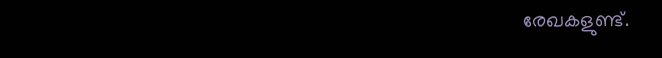രേഖകളുണ്ട്.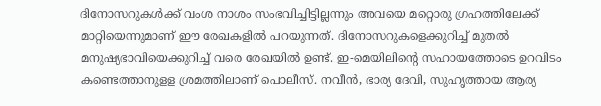ദിനോസറുകള്‍ക്ക് വംശ നാശം സംഭവിച്ചിട്ടില്ലന്നും അവയെ മറ്റൊരു ഗ്രഹത്തിലേക്ക് മാറ്റിയെന്നുമാണ് ഈ രേഖകളില്‍ പറയുന്നത്. ദിനോസറുകളെക്കുറിച്ച് മുതല്‍ മനുഷ്യഭാവിയെക്കുറിച്ച് വരെ രേഖയില്‍ ഉണ്ട്. ഇ-മെയിലിന്റെ സഹായത്തോടെ ഉറവിടം കണ്ടെത്താനുളള ശ്രമത്തിലാണ് പൊലീസ്. നവീന്‍, ഭാര്യ ദേവി, സുഹൃത്തായ ആര്യ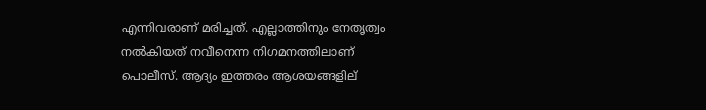എന്നിവരാണ് മരിച്ചത്. എല്ലാത്തിനും നേതൃത്വം നല്‍കിയത് നവീനെന്ന നിഗമനത്തിലാണ് പൊലീസ്. ആദ്യം ഇത്തരം ആശയങ്ങളില്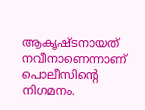ആകൃഷ്ടനായത് നവീനാണെന്നാണ് പൊലീസിന്റെ നിഗമനം.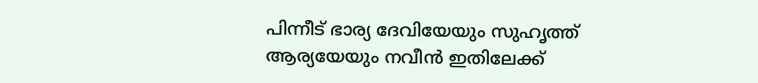പിന്നീട് ഭാര്യ ദേവിയേയും സുഹൃത്ത് ആര്യയേയും നവീന്‍ ഇതിലേക്ക്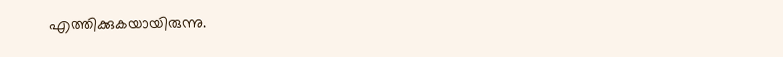എത്തിക്കുകയായിരുന്നു.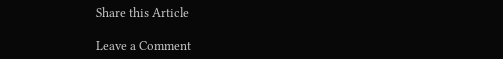Share this Article

Leave a Comment